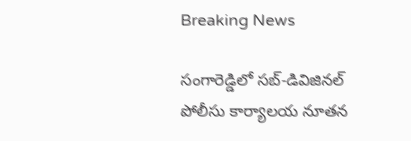Breaking News

సంగారెడ్డిలో సబ్-డివిజినల్ పోలీసు కార్యాలయ నూతన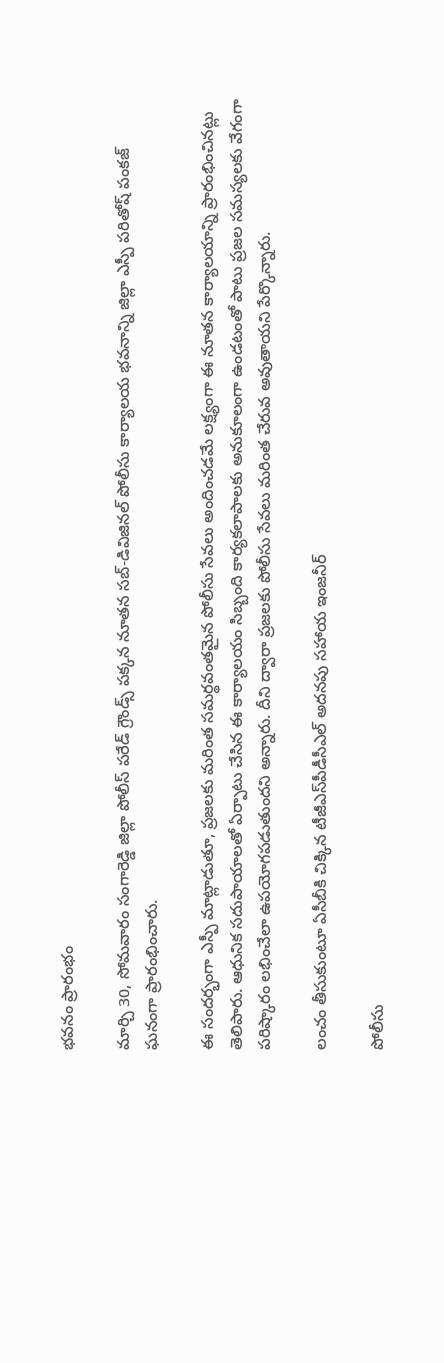భవనం ప్రారంభం

మార్చి 30, సోమవారం సంగారెడ్డి జిల్లా పోలీస్ పరేడ్ గ్రౌండ్స్ పక్కన నూతన సబ్-డివిజినల్ పోలీసు కార్యాలయ భవనాన్ని జిల్లా ఎస్పీ పరితోష్ పంకజ్ ఘనంగా ప్రారంభించారు.

ఈ సందర్భంగా ఎస్పీ మాట్లాడుతూ, ప్రజలకు మరింత సమర్థవంతమైన పోలీసు సేవలు అందించడమే లక్ష్యంగా ఈ నూతన కార్యాలయాన్ని ప్రారంభించినట్లు తెలిపారు. ఆధునిక సదుపాయాలతో ఏర్పాటు చేసిన ఈ కార్యాలయం సిబ్బంది కార్యకలాపాలకు అనుకూలంగా ఉండటంతో పాటు ప్రజల సమస్యలకు వేగంగా పరిష్కారం లభించేలా ఉపయోగపడుతుందని అన్నారు. దీని ద్వారా ప్రజలకు పోలీసు సేవలు మరింత చేరువ అవుతాయని పేర్కొన్నారు.

లంచం తీసుకుంటూ ఏసీబీకి చిక్కిన టీజీఎస్‌పీడీసీఎల్ అదనపు సహాయ ఇంజనీర్

పోలీసు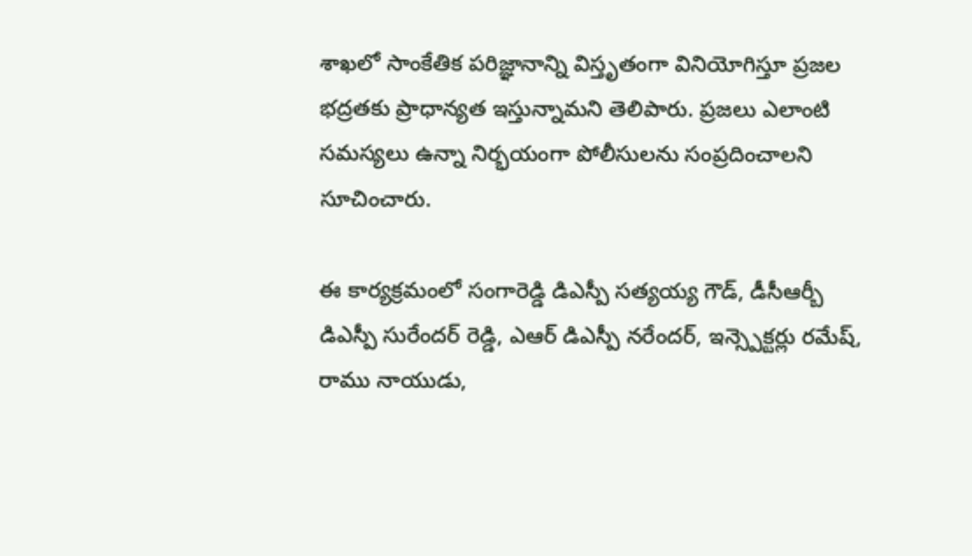శాఖలో సాంకేతిక పరిజ్ఞానాన్ని విస్తృతంగా వినియోగిస్తూ ప్రజల భద్రతకు ప్రాధాన్యత ఇస్తున్నామని తెలిపారు. ప్రజలు ఎలాంటి సమస్యలు ఉన్నా నిర్భయంగా పోలీసులను సంప్రదించాలని సూచించారు.

ఈ కార్యక్రమంలో సంగారెడ్డి డిఎస్పీ సత్యయ్య గౌడ్, డీసీఆర్బీ డిఎస్పీ సురేందర్ రెడ్డి, ఎఆర్ డిఎస్పీ నరేందర్, ఇన్స్పెక్టర్లు రమేష్, రాము నాయుడు,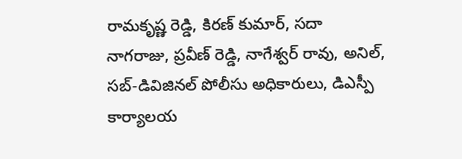రామకృష్ణ రెడ్డి, కిరణ్ కుమార్, సదా నాగరాజు, ప్రవీణ్ రెడ్డి, నాగేశ్వర్ రావు, అనిల్, సబ్-డివిజినల్ పోలీసు అధికారులు, డిఎస్పీ కార్యాలయ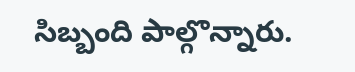సిబ్బంది పాల్గొన్నారు.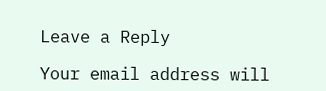Leave a Reply

Your email address will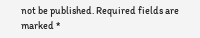not be published. Required fields are marked *